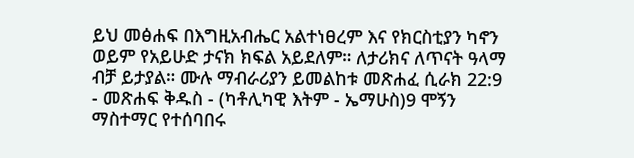ይህ መፅሐፍ በእግዚአብሔር አልተነፀረም እና የክርስቲያን ካኖን ወይም የአይሁድ ታናክ ክፍል አይደለም። ለታሪክና ለጥናት ዓላማ ብቻ ይታያል። ሙሉ ማብራሪያን ይመልከቱ መጽሐፈ ሲራክ 22:9 - መጽሐፍ ቅዱስ - (ካቶሊካዊ እትም - ኤማሁስ)9 ሞኝን ማስተማር የተሰባበሩ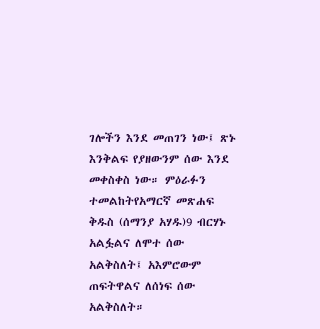ገሎችን እንደ መጠገን ነው፤ ጽኑ እንቅልፍ የያዘውንም ሰው እንደ መቀስቀስ ነው። ምዕራፉን ተመልከትየአማርኛ መጽሐፍ ቅዱስ (ሰማንያ አሃዱ)9 ብርሃኑ አልፏልና ለሞተ ሰው አልቅስለት፤ አእምሮውም ጠፍትዋልና ለሰነፍ ሰው አልቅስለት።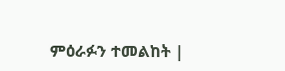ምዕራፉን ተመልከት |